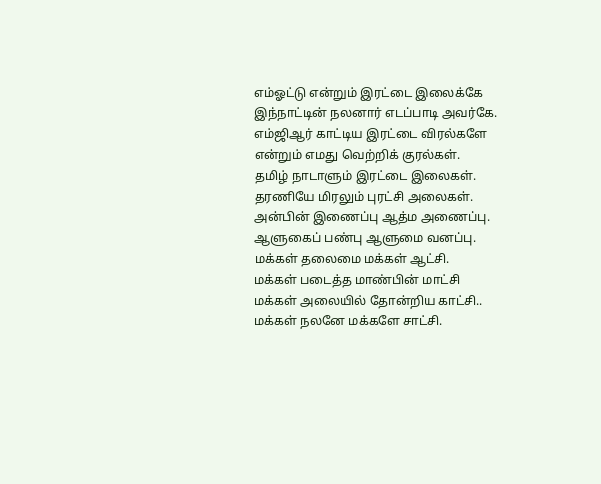எம்ஓட்டு என்றும் இரட்டை இலைக்கே
இந்நாட்டின் நலனார் எடப்பாடி அவர்கே.
எம்ஜிஆர் காட்டிய இரட்டை விரல்களே
என்றும் எமது வெற்றிக் குரல்கள்.
தமிழ் நாடாளும் இரட்டை இலைகள்.
தரணியே மிரலும் புரட்சி அலைகள்.
அன்பின் இணைப்பு ஆத்ம அணைப்பு.
ஆளுகைப் பண்பு ஆளுமை வனப்பு.
மக்கள் தலைமை மக்கள் ஆட்சி.
மக்கள் படைத்த மாண்பின் மாட்சி
மக்கள் அலையில் தோன்றிய காட்சி..
மக்கள் நலனே மக்களே சாட்சி.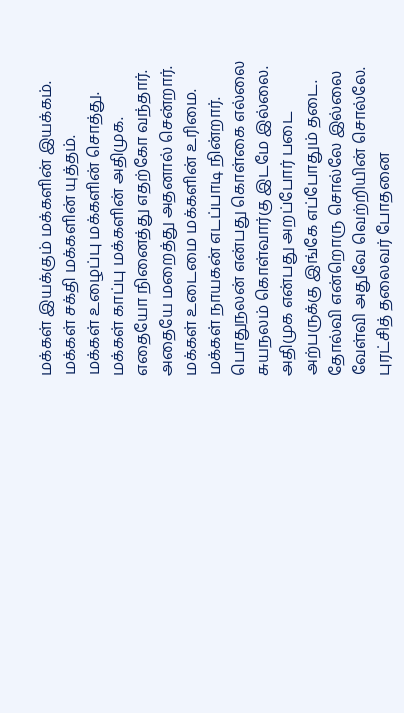மக்கள் இயக்கும் மக்களின் இயக்கம்.
மக்கள் சக்தி மக்களின் யுத்தம்.
மக்கள் உழைப்பு மக்களின் சொத்து.
மக்கள் காப்பு மக்களின் அதிமுக.
எதையோ நினைத்து எதற்கோ வந்தார்.
அதையே மறைத்து அதனால் சென்றார்.
மக்கள் உடைமை மக்களின் உரிமை.
மக்கள் நாயகன் எடப்பாடி நின்றார்.
பொதுநலன் என்பது கொள்கை எல்லை
சுயநலம் கொள்வார்கு இடமே இல்லை.
அதிமுக என்பது அறப்போர் படை
அற்பருக்கு இங்கே எப்போதும் தடை.
தோல்வி என்றொரு சொல்லே இல்லை
வேள்வி அதுவே வெற்றியின் சொல்லே.
புரட்சித் தலைவர் போதனை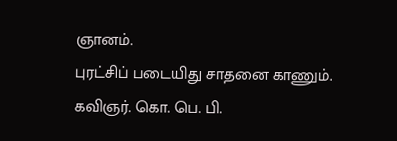ஞானம்.
புரட்சிப் படையிது சாதனை காணும்.
கவிஞர். கொ. பெ. பி.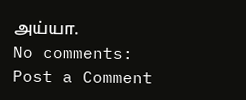அய்யா.
No comments:
Post a Comment